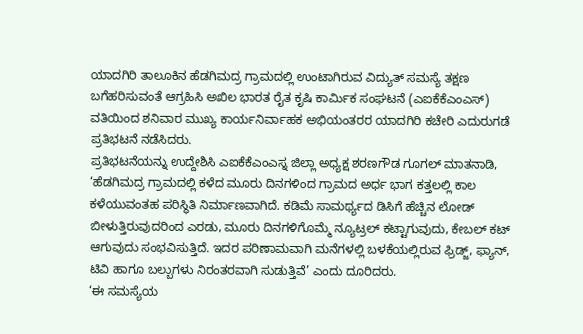ಯಾದಗಿರಿ ತಾಲೂಕಿನ ಹೆಡಗಿಮದ್ರ ಗ್ರಾಮದಲ್ಲಿ ಉಂಟಾಗಿರುವ ವಿದ್ಯುತ್ ಸಮಸ್ಯೆ ತಕ್ಷಣ ಬಗೆಹರಿಸುವಂತೆ ಆಗ್ರಹಿಸಿ ಅಖಿಲ ಭಾರತ ರೈತ ಕೃಷಿ ಕಾರ್ಮಿಕ ಸಂಘಟನೆ (ಎಐಕೆಕೆಎಂಎಸ್) ವತಿಯಿಂದ ಶನಿವಾರ ಮುಖ್ಯ ಕಾರ್ಯನಿರ್ವಾಹಕ ಅಭಿಯಂತರರ ಯಾದಗಿರಿ ಕಚೇರಿ ಎದುರುಗಡೆ ಪ್ರತಿಭಟನೆ ನಡೆಸಿದರು.
ಪ್ರತಿಭಟನೆಯನ್ನು ಉದ್ದೇಶಿಸಿ ಎಐಕೆಕೆಎಂಎಸ್ನ ಜಿಲ್ಲಾ ಅಧ್ಯಕ್ಷ ಶರಣಗೌಡ ಗೂಗಲ್ ಮಾತನಾಡಿ, ‘ಹೆಡಗಿಮದ್ರ ಗ್ರಾಮದಲ್ಲಿ ಕಳೆದ ಮೂರು ದಿನಗಳಿಂದ ಗ್ರಾಮದ ಅರ್ಧ ಭಾಗ ಕತ್ತಲಲ್ಲಿ ಕಾಲ ಕಳೆಯುವಂತಹ ಪರಿಸ್ಥಿತಿ ನಿರ್ಮಾಣವಾಗಿದೆ. ಕಡಿಮೆ ಸಾಮರ್ಥ್ಯದ ಡಿಸಿಗೆ ಹೆಚ್ಚಿನ ಲೋಡ್ ಬೀಳುತ್ತಿರುವುದರಿಂದ ಎರಡು, ಮೂರು ದಿನಗಳಿಗೊಮ್ಮೆ ನ್ಯೂಟ್ರಲ್ ಕಟ್ಟಾಗುವುದು, ಕೇಬಲ್ ಕಟ್ ಆಗುವುದು ಸಂಭವಿಸುತ್ತಿದೆ. ಇದರ ಪರಿಣಾಮವಾಗಿ ಮನೆಗಳಲ್ಲಿ ಬಳಕೆಯಲ್ಲಿರುವ ಫ್ರಿಡ್ಜ್, ಫ್ಯಾನ್, ಟಿವಿ ಹಾಗೂ ಬಲ್ಬುಗಳು ನಿರಂತರವಾಗಿ ಸುಡುತ್ತಿವೆ’ ಎಂದು ದೂರಿದರು.
‘ಈ ಸಮಸ್ಯೆಯ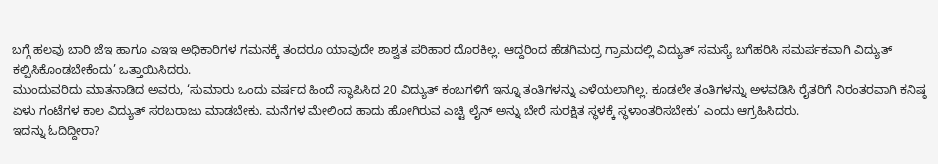ಬಗ್ಗೆ ಹಲವು ಬಾರಿ ಜೆಇ ಹಾಗೂ ಎಇಇ ಅಧಿಕಾರಿಗಳ ಗಮನಕ್ಕೆ ತಂದರೂ ಯಾವುದೇ ಶಾಶ್ವತ ಪರಿಹಾರ ದೊರಕಿಲ್ಲ. ಆದ್ದರಿಂದ ಹೆಡಗಿಮದ್ರ ಗ್ರಾಮದಲ್ಲಿ ವಿದ್ಯುತ್ ಸಮಸ್ಯೆ ಬಗೆಹರಿಸಿ ಸಮರ್ಪಕವಾಗಿ ವಿದ್ಯುತ್ ಕಲ್ಪಿಸಿಕೊಂಡಬೇಕೆಂದು’ ಒತ್ತಾಯಿಸಿದರು.
ಮುಂದುವರಿದು ಮಾತನಾಡಿದ ಅವರು, ‘ಸುಮಾರು ಒಂದು ವರ್ಷದ ಹಿಂದೆ ಸ್ಥಾಪಿಸಿದ 20 ವಿದ್ಯುತ್ ಕಂಬಗಳಿಗೆ ಇನ್ನೂ ತಂತಿಗಳನ್ನು ಎಳೆಯಲಾಗಿಲ್ಲ. ಕೂಡಲೇ ತಂತಿಗಳನ್ನು ಅಳವಡಿಸಿ ರೈತರಿಗೆ ನಿರಂತರವಾಗಿ ಕನಿಷ್ಠ ಏಳು ಗಂಟೆಗಳ ಕಾಲ ವಿದ್ಯುತ್ ಸರಬರಾಜು ಮಾಡಬೇಕು. ಮನೆಗಳ ಮೇಲಿಂದ ಹಾದು ಹೋಗಿರುವ ಎಚ್ಟಿ ಲೈನ್ ಅನ್ನು ಬೇರೆ ಸುರಕ್ಷಿತ ಸ್ಥಳಕ್ಕೆ ಸ್ಥಳಾಂತರಿಸಬೇಕು’ ಎಂದು ಆಗ್ರಹಿಸಿದರು.
ಇದನ್ನು ಓದಿದ್ದೀರಾ?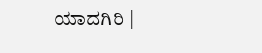ಯಾದಗಿರಿ |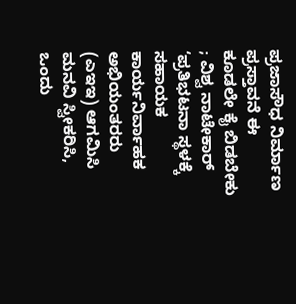ಪ್ರಜಾಸೌಧ ನಿರ್ಮಾಣ ಪ್ರಸ್ತಾವನೆ ಈ ಕೂಡಲೇ ಕೈ ಬಿಡಬೇಕು ; ವಿಶ್ವ ನಾಟೇಕಾರ್
‘ಪ್ರತಿಭಟನಾ ಸ್ಥಳಕ್ಕೆ ಸಹಾಯಕ ಕಾರ್ಯನಿರ್ವಾಹಕ ಅಭಿಯಂತರರು (ಎಇಇ) ಆಗಮಿಸಿ ಮನವಿ ಸ್ವೀಕರಿಸಿ, ಒಂದು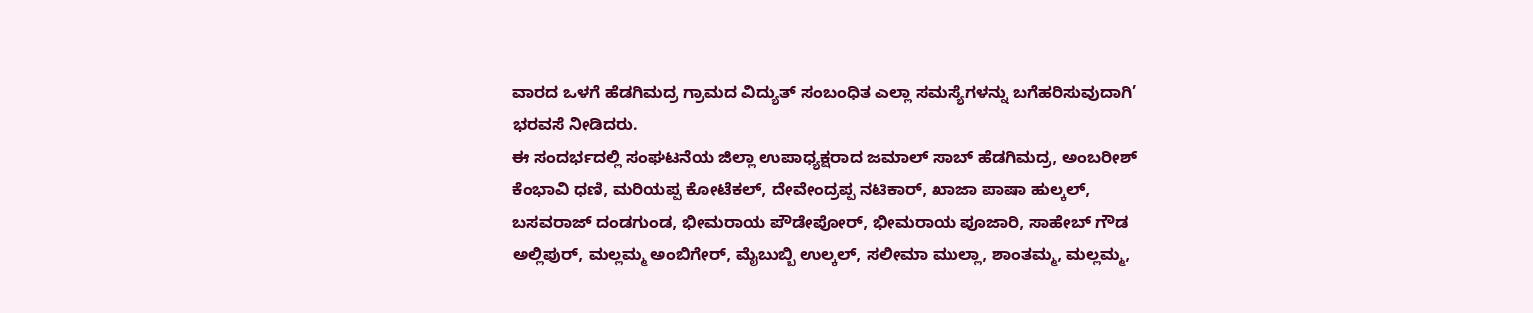ವಾರದ ಒಳಗೆ ಹೆಡಗಿಮದ್ರ ಗ್ರಾಮದ ವಿದ್ಯುತ್ ಸಂಬಂಧಿತ ಎಲ್ಲಾ ಸಮಸ್ಯೆಗಳನ್ನು ಬಗೆಹರಿಸುವುದಾಗಿ’ ಭರವಸೆ ನೀಡಿದರು.
ಈ ಸಂದರ್ಭದಲ್ಲಿ ಸಂಘಟನೆಯ ಜಿಲ್ಲಾ ಉಪಾಧ್ಯಕ್ಷರಾದ ಜಮಾಲ್ ಸಾಬ್ ಹೆಡಗಿಮದ್ರ, ಅಂಬರೀಶ್ ಕೆಂಭಾವಿ ಧಣಿ, ಮರಿಯಪ್ಪ ಕೋಟೆಕಲ್, ದೇವೇಂದ್ರಪ್ಪ ನಟಿಕಾರ್, ಖಾಜಾ ಪಾಷಾ ಹುಲ್ಕಲ್, ಬಸವರಾಜ್ ದಂಡಗುಂಡ, ಭೀಮರಾಯ ಪೌಡೇಪೋರ್, ಭೀಮರಾಯ ಪೂಜಾರಿ, ಸಾಹೇಬ್ ಗೌಡ ಅಲ್ಲಿಪುರ್, ಮಲ್ಲಮ್ಮ ಅಂಬಿಗೇರ್, ಮೈಬುಬ್ಬಿ ಉಲ್ಕಲ್, ಸಲೀಮಾ ಮುಲ್ಲಾ, ಶಾಂತಮ್ಮ, ಮಲ್ಲಮ್ಮ,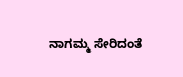ನಾಗಮ್ಮ ಸೇರಿದಂತೆ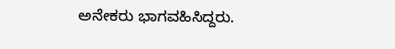ಅನೇಕರು ಭಾಗವಹಿಸಿದ್ದರು.